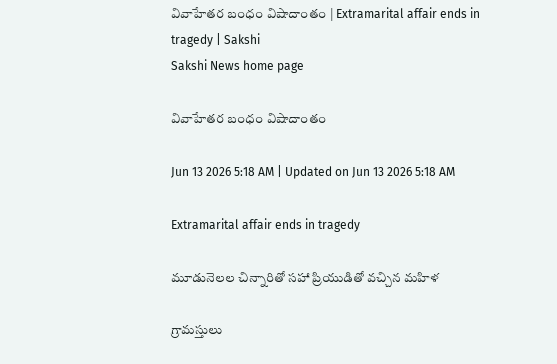వివాహేతర బంధం విషాదాంతం | Extramarital affair ends in tragedy | Sakshi
Sakshi News home page

వివాహేతర బంధం విషాదాంతం

Jun 13 2026 5:18 AM | Updated on Jun 13 2026 5:18 AM

Extramarital affair ends in tragedy

మూడునెలల చిన్నారితో సహా ప్రియుడితో వచ్చిన మహిళ

గ్రామస్తులు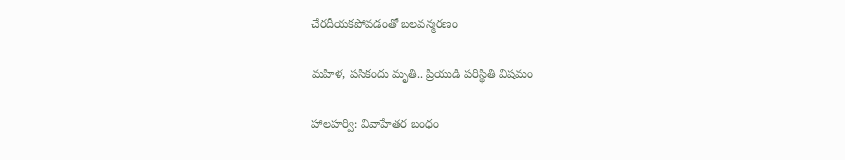చేరదీయకపోవడంతో బలవన్మరణం

మహిళ, పసికందు మృతి.. ప్రియుడి పరిస్థితి విషమం

హాలహర్వి: వివాహేతర బంధం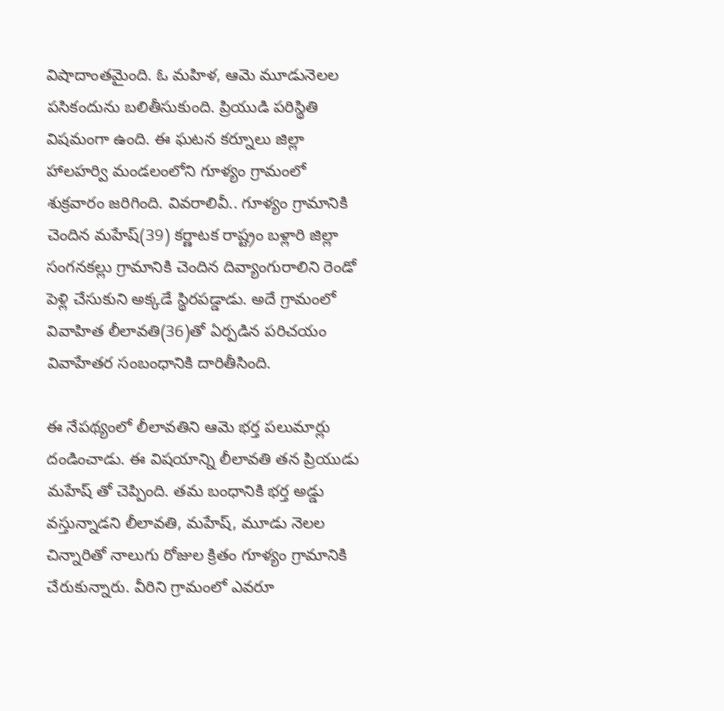విషాదాంతమైంది. ఓ మహిళ, ఆమె మూడునెలల పసికందును బలితీసుకుంది. ప్రియుడి పరిస్థితి విషమంగా ఉంది. ఈ ఘటన కర్నూలు జిల్లా హాలహర్వి మండలంలోని గూళ్యం గ్రామంలో శుక్రవారం జరిగింది. వివరాలివీ.. గూళ్యం గ్రామానికి చెందిన మహేష్(39) కర్ణాటక రాష్ట్రం బళ్లారి జిల్లా సంగనకల్లు గ్రామానికి చెందిన దివ్యాంగురాలిని రెండో పెళ్లి చేసుకుని అక్కడే స్థిరపడ్డాడు. అదే గ్రామంలో వివాహిత లీలావతి(36)తో ఏర్పడిన పరిచయం  వివాహేతర సంబంధానికి దారితీసింది.

ఈ నేపథ్యంలో లీలావతిని ఆమె భర్త పలుమార్లు దండించాడు. ఈ విషయాన్ని లీలావతి తన ప్రియుడు మహేష్ తో చెప్పింది. తమ బంధానికి భర్త అడ్డు వస్తున్నాడని లీలావతి, మహేష్, మూడు నెలల చిన్నారితో నాలుగు రోజుల క్రితం గూళ్యం గ్రామానికి చేరుకున్నారు. వీరిని గ్రామంలో ఎవరూ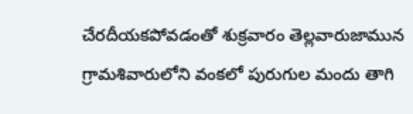చేరదీయకపోవడంతో శుక్రవారం తెల్లవారుజామున గ్రామశివారులోని వంకలో పురుగుల మందు తాగి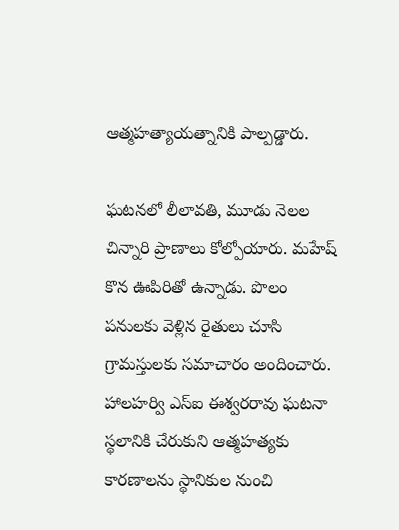ఆత్మహత్యాయత్నానికి పాల్పడ్డారు.

ఘటనలో లీలావతి, మూడు నెలల చిన్నారి ప్రాణాలు కోల్పోయారు. మహేష్‌ కొన ఊపిరితో ఉన్నాడు. పొలం పనులకు వెళ్లిన రైతులు చూసి గ్రామస్తులకు సమాచారం అందించారు.  హాలహర్వి ఎస్‌ఐ ఈశ్వరరావు ఘటనా స్థలానికి చేరుకుని ఆత్మహత్యకు కారణాలను స్థానికుల నుంచి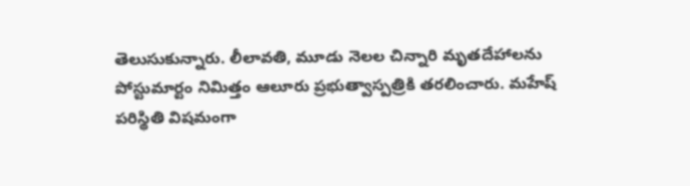తెలుసుకున్నారు. లీలావతి, మూడు నెలల చిన్నారి మృతదేహాలను పోస్టుమార్టం నిమిత్తం ఆలూరు ప్రభుత్వాస్పత్రికి తరలించారు. మహేష్‌ పరిస్థితి విషమంగా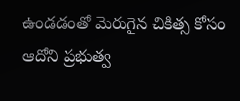ఉండడంతో మెరుగైన చికిత్స కోసం ఆదోని ప్రభుత్వ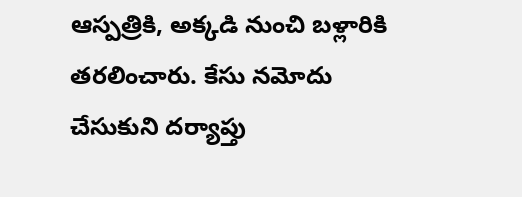ఆస్పత్రికి, అక్కడి నుంచి బళ్లారికి తరలించారు. కేసు నమోదు చేసుకుని దర్యాప్తు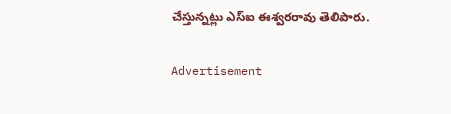చేస్తున్నట్లు ఎస్‌ఐ ఈశ్వరరావు తెలిపారు.

Advertisement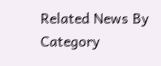Related News By Category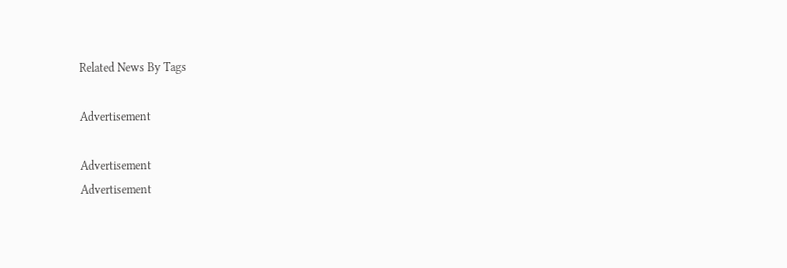Related News By Tags

Advertisement

Advertisement
Advertisement